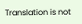Translation is not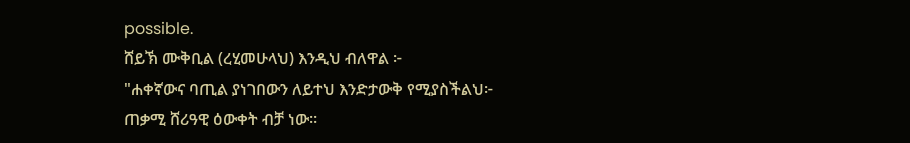possible.
ሸይኽ ሙቅቢል (ረሂመሁላህ) እንዲህ ብለዋል ፦
"ሐቀኛውና ባጢል ያነገበውን ለይተህ እንድታውቅ የሚያስችልህ፦
ጠቃሚ ሸሪዓዊ ዕውቀት ብቻ ነው።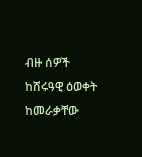ብዙ ሰዎች ከሸሩዓዊ ዕወቀት ከመራቃቸው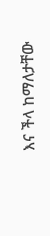እና ችላ ከማለታቸው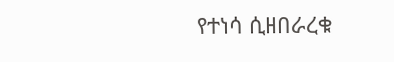የተነሳ ሲዘበራረቁ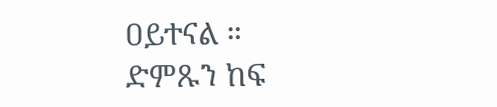ዐይተናል ።
ድምጹን ከፍ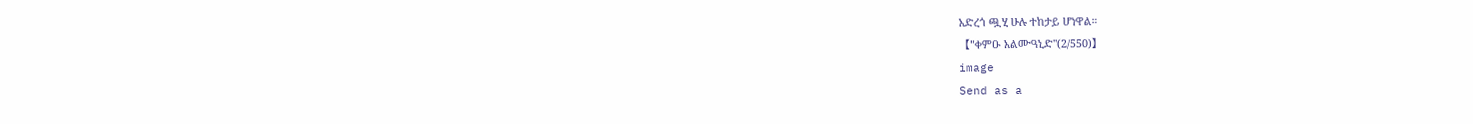አድረጎ ጯሂ ሁሉ ተከታይ ሆነዋል።
【"ቀምዑ አልሙዓኒድ"(2/550)】
image
Send as a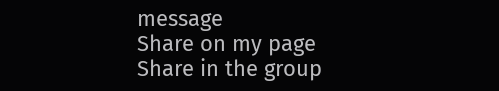message
Share on my page
Share in the group